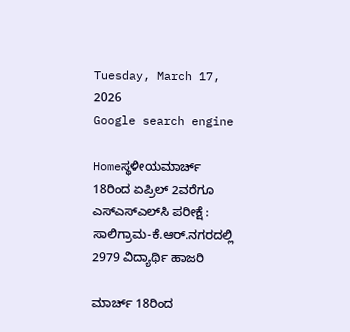Tuesday, March 17, 2026
Google search engine

Homeಸ್ಥಳೀಯಮಾರ್ಚ್ 18ರಿಂದ ಏಪ್ರಿಲ್ 2ವರೆಗೂ ಎಸ್‌ಎಸ್‌ಎಲ್‌ಸಿ ಪರೀಕ್ಷೆ : ಸಾಲಿಗ್ರಾಮ-ಕೆ.ಆರ್.ನಗರದಲ್ಲಿ 2979 ವಿದ್ಯಾರ್ಥಿ ಹಾಜರಿ

ಮಾರ್ಚ್ 18ರಿಂದ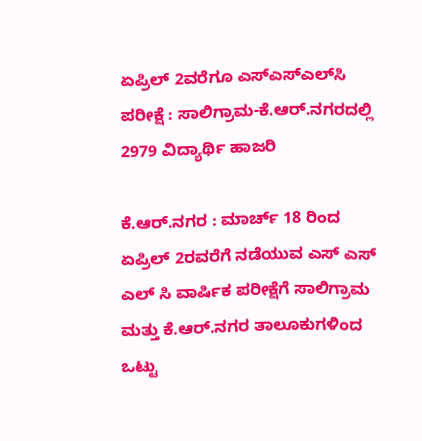ಏಪ್ರಿಲ್ 2ವರೆಗೂ ಎಸ್‌ಎಸ್‌ಎಲ್‌ಸಿ ಪರೀಕ್ಷೆ : ಸಾಲಿಗ್ರಾಮ-ಕೆ.ಆರ್.ನಗರದಲ್ಲಿ 2979 ವಿದ್ಯಾರ್ಥಿ ಹಾಜರಿ

ಕೆ.ಆರ್.ನಗರ : ಮಾರ್ಚ್ 18 ರಿಂದ ಏಪ್ರಿಲ್ 2ರವರೆಗೆ ನಡೆಯುವ ಎಸ್ ಎಸ್ ಎಲ್ ಸಿ ವಾರ್ಷಿಕ‌ ಪರೀಕ್ಷೆಗೆ ಸಾಲಿಗ್ರಾಮ ಮತ್ತು ಕೆ.ಆರ್.ನಗರ ತಾಲೂಕುಗಳಿಂದ ಒಟ್ಟು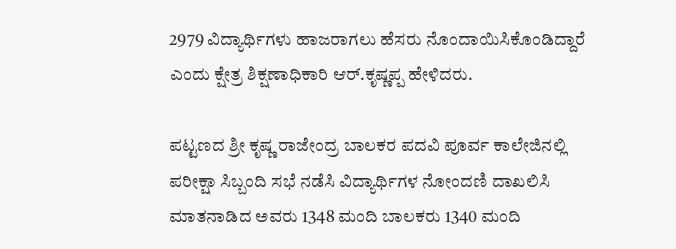2979 ವಿದ್ಯಾರ್ಥಿಗಳು ಹಾಜರಾಗಲು ಹೆಸರು‌ ನೊಂದಾಯಿಸಿಕೊಂಡಿದ್ದಾರೆ ಎಂದು ಕ್ಷೇತ್ರ ಶಿಕ್ಷಣಾಧಿಕಾರಿ ಆರ್.ಕೃಷ್ಣಪ್ಪ ಹೇಳಿದರು.

ಪಟ್ಟಣದ ಶ್ರೀ ಕೃಷ್ಣ ರಾಜೇಂದ್ರ ಬಾಲಕರ ಪದವಿ ಪೂರ್ವ ಕಾಲೇಜಿನಲ್ಲಿ ಪರೀಕ್ಷಾ ಸಿಬ್ಬಂದಿ‌ ಸಭೆ ನಡೆಸಿ‌‌ ವಿದ್ಯಾರ್ಥಿಗಳ‌ ನೋಂದಣಿ ದಾಖಲಿಸಿ ಮಾತನಾಡಿದ ಅವರು 1348 ಮಂದಿ ಬಾಲಕರು 1340 ಮಂದಿ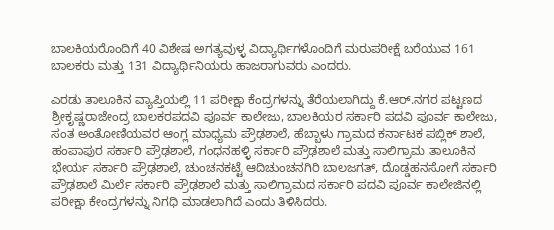ಬಾಲಕಿಯರೊಂದಿಗೆ 40 ವಿಶೇಷ ಅಗತ್ಯವುಳ್ಳ ವಿದ್ಯಾರ್ಥಿಗಳೊಂದಿಗೆ ಮರುಪರೀಕ್ಷೆ ಬರೆಯುವ 161 ಬಾಲಕರು ಮತ್ತು 131 ವಿದ್ಯಾರ್ಥಿನಿಯರು ಹಾಜರಾಗುವರು ಎಂದರು.

ಎರಡು ತಾಲೂಕಿನ ವ್ಯಾಪ್ತಿಯಲ್ಲಿ 11 ಪರೀಕ್ಷಾ ಕೆಂದ್ರಗಳನ್ನು ತೆರೆಯಲಾಗಿದ್ದು ಕೆ.ಆರ್.ನಗರ ಪಟ್ಟಣದ ಶ್ರೀ‌ಕೃಷ್ಣರಾಜೇಂದ್ರ ಬಾಲಕರ‌ಪದವಿ ಪೂರ್ವ ಕಾಲೇಜು, ಬಾಲಕಿಯರ ಸರ್ಕಾರಿ ಪದವಿ ಪೂರ್ವ ಕಾಲೇಜು, ಸಂತ ಅಂತೋಣಿಯವರ ಆಂಗ್ಲ ಮಾಧ್ಯಮ ಪ್ರೌಢಶಾಲೆ, ಹೆಬ್ಬಾಳು ಗ್ರಾಮದ ಕರ್ನಾಟಕ ಪಬ್ಲಿಕ್ ಶಾಲೆ, ಹಂಪಾಪುರ ಸರ್ಕಾರಿ ಪ್ರೌಢಶಾಲೆ, ಗಂಧನಹಳ್ಳಿ ಸರ್ಕಾರಿ‌ ಪ್ರೌಢಶಾಲೆ ಮತ್ತು ಸಾಲಿಗ್ರಾಮ ತಾಲೂಕಿನ ಭೇರ್ಯ‌ ಸರ್ಕಾರಿ ಪ್ರೌಢಶಾಲೆ, ಚುಂಚನಕಟ್ಟೆ ಆದಿಚುಂಚನಗಿರಿ‌ ಬಾಲಜಗತ್, ದೊಡ್ಡಹನಸೋಗೆ ಸರ್ಕಾರಿ ಪ್ರೌಢಶಾಲೆ ಮಿರ್ಲೆ ಸರ್ಕಾರಿ ಪ್ರೌಢಶಾಲೆ ಮತ್ತು ಸಾಲಿಗ್ರಾಮದ ಸರ್ಕಾರಿ ಪದವಿ ಪೂರ್ವ ಕಾಲೇಜಿನಲ್ಲಿ ಪರೀಕ್ಷಾ ಕೇಂದ್ರಗಳನ್ನು ನಿಗಧಿ‌ ಮಾಡಲಾಗಿದೆ ಎಂದು ತಿಳಿಸಿದರು.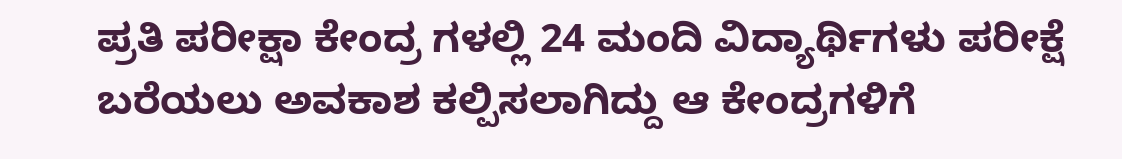ಪ್ರತಿ ಪರೀಕ್ಷಾ ಕೇಂದ್ರ ಗಳಲ್ಲಿ 24 ಮಂದಿ ವಿದ್ಯಾರ್ಥಿಗಳು ಪರೀಕ್ಷೆ ಬರೆಯಲು ಅವಕಾಶ ಕಲ್ಪಿಸಲಾಗಿದ್ದು ಆ ಕೇಂದ್ರಗಳಿಗೆ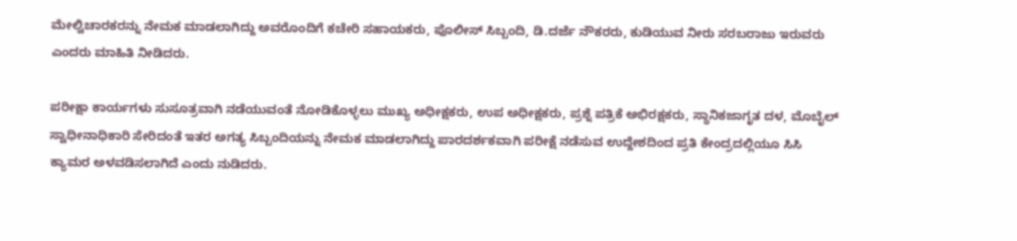ಮೇಲ್ವಿಚಾರಕರನ್ನು ನೇಮಕ ಮಾಡಲಾಗಿದ್ದು ಅವರೊಂದಿಗೆ ಕಚೇರಿ ಸಹಾಯಕರು, ಪೊಲೀಸ್ ಸಿಬ್ಬಂದಿ, ಡಿ.ದರ್ಜೆ ನೌಕರರು, ಕುಡಿಯುವ ನೀರು ಸರಬರಾಜು ಇರುವರು ಎಂದರು ಮಾಹಿತಿ ನೀಡಿದರು.

ಪರೀಕ್ಷಾ ಕಾರ್ಯಗಳು ಸುಸೂತ್ರವಾಗಿ ‌ನಡೆಯುವಂತೆ ನೋಡಿಕೊಳ್ಳಲು ಮುಖ್ಯ ಅಧೀಕ್ಷಕರು, ಉಪ ಅಧೀಕ್ಷಕರು, ಪ್ರಶ್ನೆ ಪತ್ರಿಕೆ ಅಭಿರಕ್ಷಕರು, ಸ್ಥಾನಿಕ‌ಜಾಗೃತ ದಳ, ಮೊಬೈಲ್ ಸ್ವಾಧೀನಾಧಿಕಾರಿ‌ ಸೇರಿದಂತೆ ಇತರ ಅಗತ್ಯ ಸಿಬ್ಬಂದಿಯನ್ನು ನೇಮಕ ಮಾಡಲಾಗಿದ್ದು ಪಾರದರ್ಶಕವಾಗಿ ಪರೀಕ್ಷೆ ನಡೆಸುವ ಉದ್ದೇಶದಿಂದ ಪ್ರತಿ ಕೇಂದ್ರದಲ್ಲಿಯೂ ಸಿಸಿ ಕ್ಯಾಮರ ಅಳವಡಿಸಲಾಗಿದೆ ಎಂದು ನುಡಿದರು.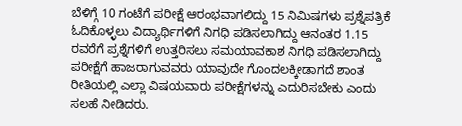ಬೆಳಿಗ್ಗೆ‌ 10 ಗಂಟೆಗೆ ಪರೀಕ್ಷೆ ಆರಂಭವಾಗಲಿದ್ದು 15 ನಿಮಿಷಗಳು ಪ್ರಶ್ನೆ‌ಪತ್ರಿಕೆ ಓದಿಕೊಳ್ಳಲು ವಿದ್ಯಾರ್ಥಿಗಳಿಗೆ ನಿಗಧಿ ಪಡಿಸಲಾಗಿದ್ದು ಆನಂತರ 1.15 ರವರೆಗೆ ಪ್ರಶ್ನೆಗಳಿಗೆ ಉತ್ತರಿಸಲು ಸಮಯಾವಕಾಶ ನಿಗಧಿ ಪಡಿಸಲಾಗಿದ್ದು ಪರೀಕ್ಷೆಗೆ ಹಾಜರಾಗುವವರು ಯಾವುದೇ ಗೊಂದಲಕ್ಕೀಡಾಗದೆ ಶಾಂತ ರೀತಿಯಲ್ಲಿ ಎಲ್ಲಾ ವಿಷಯವಾರು ಪರೀಕ್ಷೆಗಳನ್ನು ಎದುರಿಸಬೇಕು ಎಂದು ಸಲಹೆ ನೀಡಿದರು.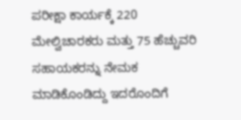ಪರೀಕ್ಷಾ ಕಾರ್ಯಕ್ಕೆ 220 ಮೇಲ್ವಿಚಾರಕರು ಮತ್ತು 75 ಹೆಚ್ಚುವರಿ ಸಹಾಯಕರನ್ನು ನೇಮಕ ಮಾಡಿಕೊಂಡಿದ್ದು ಇದರೊಂದಿಗೆ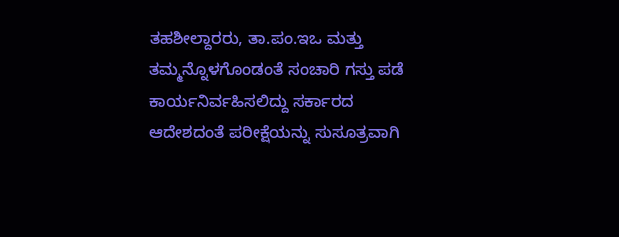ತಹಶೀಲ್ದಾರರು, ತಾ.ಪಂ.ಇಒ ಮತ್ತು ತಮ್ಮನ್ನೊಳಗೊಂಡಂತೆ ಸಂಚಾರಿ ಗಸ್ತು ಪಡೆ ಕಾರ್ಯನಿರ್ವಹಿಸಲಿದ್ದು ಸರ್ಕಾರದ ಆದೇಶದಂತೆ ಪರೀಕ್ಷೆಯನ್ನು ಸುಸೂತ್ರವಾಗಿ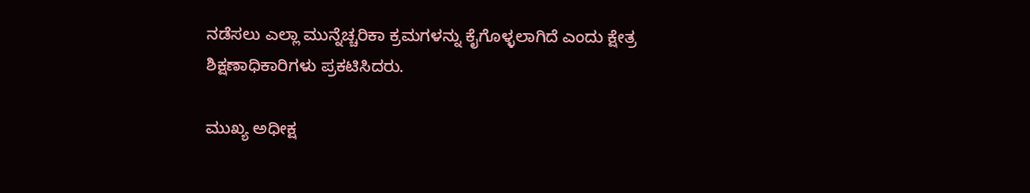ನಡೆಸಲು ಎಲ್ಲಾ ಮುನ್ನೆಚ್ಚರಿಕಾ ಕ್ರಮಗಳನ್ನು ಕೈಗೊಳ್ಳಲಾಗಿದೆ ಎಂದು ಕ್ಷೇತ್ರ ಶಿಕ್ಷಣಾಧಿಕಾರಿಗಳು ಪ್ರಕಟಿಸಿದರು.

ಮುಖ್ಯ ಅಧೀಕ್ಷ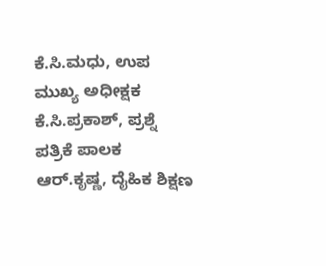ಕೆ.ಸಿ.ಮಧು, ಉಪ ಮುಖ್ಯ ಅಧೀಕ್ಷಕ ಕೆ.ಸಿ.ಪ್ರಕಾಶ್, ಪ್ರಶ್ನೆ ಪತ್ರಿಕೆ ಪಾಲಕ ಆರ್.ಕೃಷ್ಣ, ದೈಹಿಕ ಶಿಕ್ಷಣ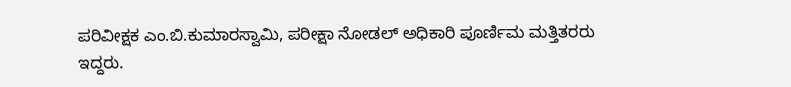ಪರಿವೀಕ್ಷಕ ಎಂ.ಬಿ.ಕುಮಾರಸ್ವಾಮಿ, ಪರೀಕ್ಷಾ ನೋಡಲ್ ಅಧಿಕಾರಿ ಪೂರ್ಣಿಮ ಮತ್ತಿತರರು ಇದ್ದರು.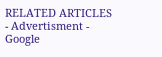RELATED ARTICLES
- Advertisment -
Google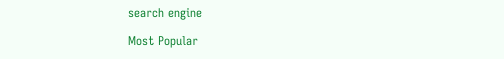search engine

Most Popular